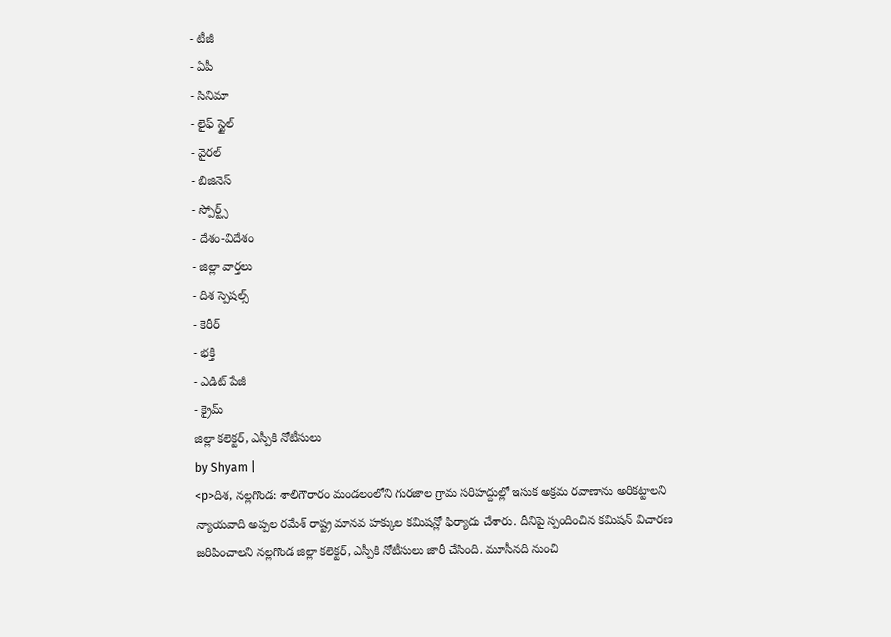- టీజీ
- ఏపీ
- సినిమా
- లైఫ్ స్టైల్
- వైరల్
- బిజినెస్
- స్పోర్ట్స్
- దేశం-విదేశం
- జిల్లా వార్తలు
- దిశ స్పెషల్స్
- కెరీర్
- భక్తి
- ఎడిట్ పేజీ
- క్రైమ్
జిల్లా కలెక్టర్, ఎస్పీకి నోటీసులు
by Shyam |
<p>దిశ, నల్లగొండ: శాలిగౌరారం మండలంలోని గురజాల గ్రామ సరిహద్దుల్లో ఇసుక అక్రమ రవాణాను అరికట్టాలని న్యాయవాది అప్పల రమేశ్ రాష్ట్ర మానవ హక్కుల కమిషన్లో ఫిర్యాదు చేశారు. దీనిపై స్పందించిన కమిషన్ విచారణ జరిపించాలని నల్లగొండ జిల్లా కలెక్టర్, ఎస్పీకి నోటీసులు జారీ చేసింది. మూసీనది నుంచి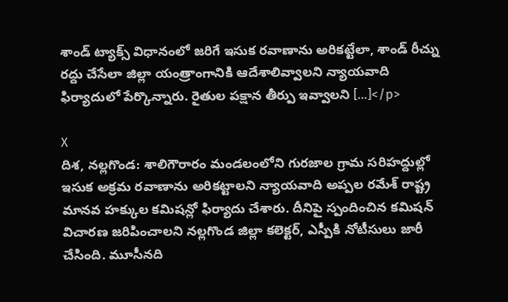శాండ్ ట్యాక్స్ విధానంలో జరిగే ఇసుక రవాణాను అరికట్టేలా, శాండ్ రీచ్ను రద్దు చేసేలా జిల్లా యంత్రాంగానికి ఆదేశాలివ్వాలని న్యాయవాది ఫిర్యాదులో పేర్కొన్నారు. రైతుల పక్షాన తీర్పు ఇవ్వాలని […]</p>

X
దిశ, నల్లగొండ: శాలిగౌరారం మండలంలోని గురజాల గ్రామ సరిహద్దుల్లో ఇసుక అక్రమ రవాణాను అరికట్టాలని న్యాయవాది అప్పల రమేశ్ రాష్ట్ర మానవ హక్కుల కమిషన్లో ఫిర్యాదు చేశారు. దీనిపై స్పందించిన కమిషన్ విచారణ జరిపించాలని నల్లగొండ జిల్లా కలెక్టర్, ఎస్పీకి నోటీసులు జారీ చేసింది. మూసీనది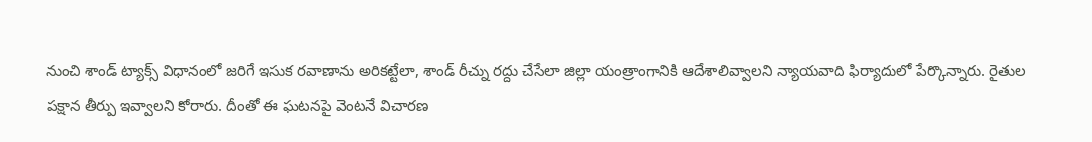నుంచి శాండ్ ట్యాక్స్ విధానంలో జరిగే ఇసుక రవాణాను అరికట్టేలా, శాండ్ రీచ్ను రద్దు చేసేలా జిల్లా యంత్రాంగానికి ఆదేశాలివ్వాలని న్యాయవాది ఫిర్యాదులో పేర్కొన్నారు. రైతుల పక్షాన తీర్పు ఇవ్వాలని కోరారు. దీంతో ఈ ఘటనపై వెంటనే విచారణ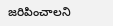జరిపించాలని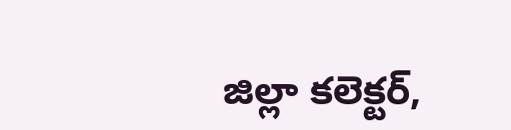జిల్లా కలెక్టర్,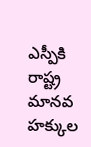ఎస్పీకి రాష్ట్ర మానవ హక్కుల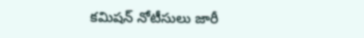కమిషన్ నోటీసులు జారీ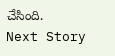చేసింది.
Next Story